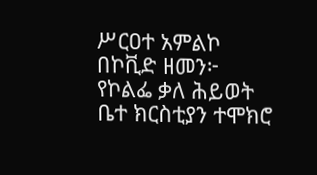ሥርዐተ አምልኮ በኮቪድ ዘመን፦ የኮልፌ ቃለ ሕይወት ቤተ ክርስቲያን ተሞክሮ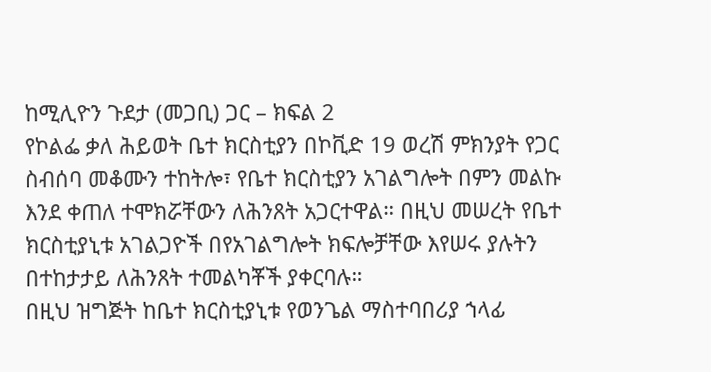ከሚሊዮን ጉደታ (መጋቢ) ጋር – ክፍል 2
የኮልፌ ቃለ ሕይወት ቤተ ክርስቲያን በኮቪድ 19 ወረሽ ምክንያት የጋር ስብሰባ መቆሙን ተከትሎ፣ የቤተ ክርስቲያን አገልግሎት በምን መልኩ እንደ ቀጠለ ተሞክሯቸውን ለሕንጸት አጋርተዋል። በዚህ መሠረት የቤተ ክርስቲያኒቱ አገልጋዮች በየአገልግሎት ክፍሎቻቸው እየሠሩ ያሉትን በተከታታይ ለሕንጸት ተመልካቾች ያቀርባሉ።
በዚህ ዝግጅት ከቤተ ክርስቲያኒቱ የወንጌል ማስተባበሪያ ኀላፊ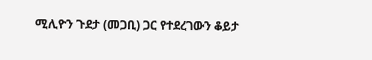ሚሊዮን ጉደታ (መጋቢ) ጋር የተደረገውን ቆይታ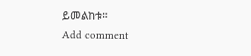ይመልከቱ።
Add comment